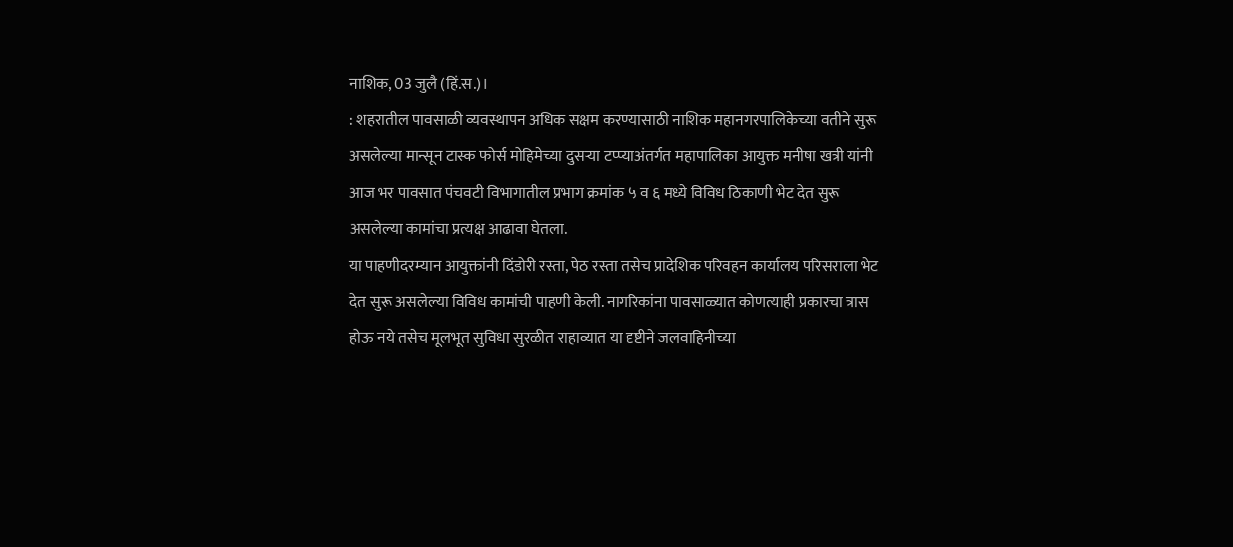नाशिक, 03 जुलै (हिं.स.)।
: शहरातील पावसाळी व्यवस्थापन अधिक सक्षम करण्यासाठी नाशिक महानगरपालिकेच्या वतीने सुरू असलेल्या मान्सून टास्क फोर्स मोहिमेच्या दुसऱ्या टप्प्याअंतर्गत महापालिका आयुक्त मनीषा खत्री यांनी आज भर पावसात पंचवटी विभागातील प्रभाग क्रमांक ५ व ६ मध्ये विविध ठिकाणी भेट देत सुरू असलेल्या कामांचा प्रत्यक्ष आढावा घेतला.
या पाहणीदरम्यान आयुक्तांनी दिंडोरी रस्ता, पेठ रस्ता तसेच प्रादेशिक परिवहन कार्यालय परिसराला भेट देत सुरू असलेल्या विविध कामांची पाहणी केली. नागरिकांना पावसाळ्यात कोणत्याही प्रकारचा त्रास होऊ नये तसेच मूलभूत सुविधा सुरळीत राहाव्यात या दृष्टीने जलवाहिनीच्या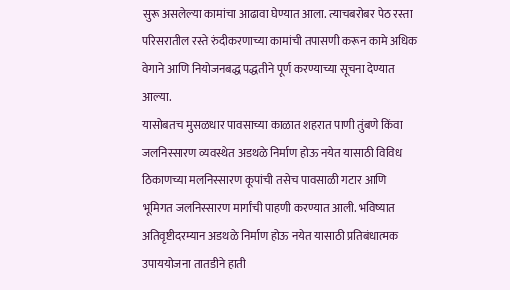सुरू असलेल्या कामांचा आढावा घेण्यात आला. त्याचबरोबर पेठ रस्ता परिसरातील रस्ते रुंदीकरणाच्या कामांची तपासणी करून कामे अधिक वेगाने आणि नियोजनबद्ध पद्धतीने पूर्ण करण्याच्या सूचना देण्यात आल्या.
यासोबतच मुसळधार पावसाच्या काळात शहरात पाणी तुंबणे किंवा जलनिस्सारण व्यवस्थेत अडथळे निर्माण होऊ नयेत यासाठी विविध ठिकाणच्या मलनिस्सारण कूपांची तसेच पावसाळी गटार आणि भूमिगत जलनिस्सारण मार्गांची पाहणी करण्यात आली. भविष्यात अतिवृष्टीदरम्यान अडथळे निर्माण होऊ नयेत यासाठी प्रतिबंधात्मक उपाययोजना तातडीने हाती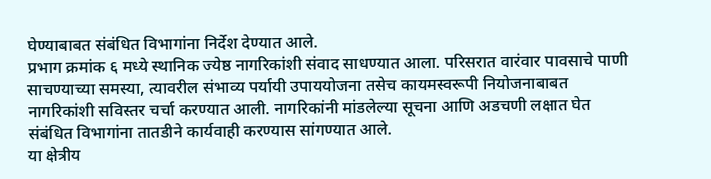घेण्याबाबत संबंधित विभागांना निर्देश देण्यात आले.
प्रभाग क्रमांक ६ मध्ये स्थानिक ज्येष्ठ नागरिकांशी संवाद साधण्यात आला. परिसरात वारंवार पावसाचे पाणी साचण्याच्या समस्या, त्यावरील संभाव्य पर्यायी उपाययोजना तसेच कायमस्वरूपी नियोजनाबाबत नागरिकांशी सविस्तर चर्चा करण्यात आली. नागरिकांनी मांडलेल्या सूचना आणि अडचणी लक्षात घेत संबंधित विभागांना तातडीने कार्यवाही करण्यास सांगण्यात आले.
या क्षेत्रीय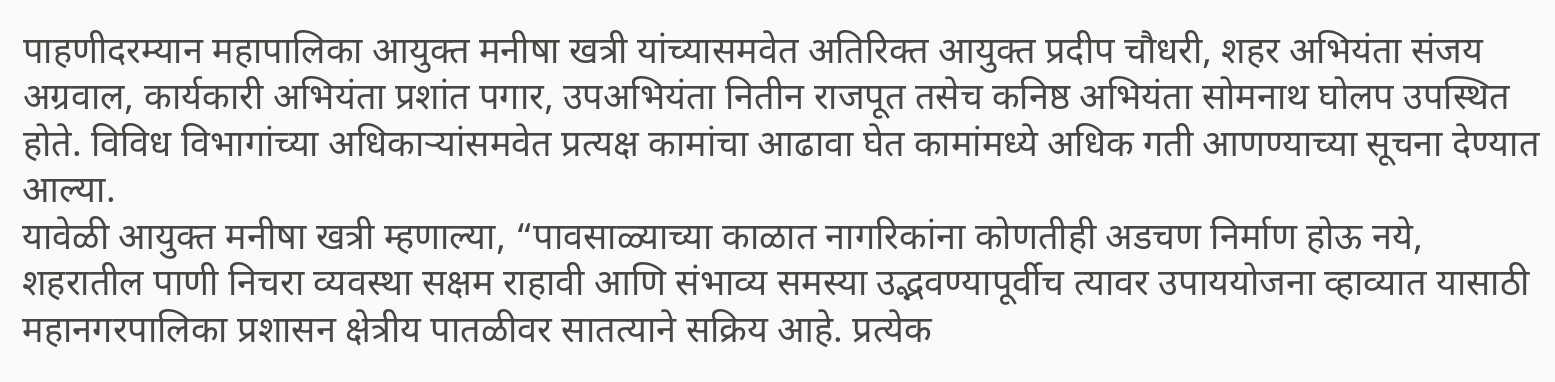पाहणीदरम्यान महापालिका आयुक्त मनीषा खत्री यांच्यासमवेत अतिरिक्त आयुक्त प्रदीप चौधरी, शहर अभियंता संजय अग्रवाल, कार्यकारी अभियंता प्रशांत पगार, उपअभियंता नितीन राजपूत तसेच कनिष्ठ अभियंता सोमनाथ घोलप उपस्थित होते. विविध विभागांच्या अधिकाऱ्यांसमवेत प्रत्यक्ष कामांचा आढावा घेत कामांमध्ये अधिक गती आणण्याच्या सूचना देण्यात आल्या.
यावेळी आयुक्त मनीषा खत्री म्हणाल्या, “पावसाळ्याच्या काळात नागरिकांना कोणतीही अडचण निर्माण होऊ नये, शहरातील पाणी निचरा व्यवस्था सक्षम राहावी आणि संभाव्य समस्या उद्भवण्यापूर्वीच त्यावर उपाययोजना व्हाव्यात यासाठी महानगरपालिका प्रशासन क्षेत्रीय पातळीवर सातत्याने सक्रिय आहे. प्रत्येक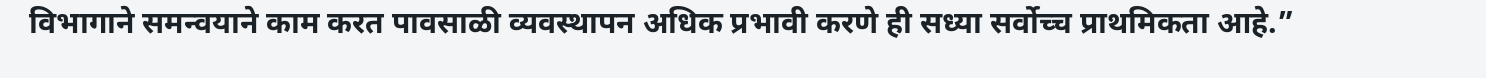विभागाने समन्वयाने काम करत पावसाळी व्यवस्थापन अधिक प्रभावी करणे ही सध्या सर्वोच्च प्राथमिकता आहे.”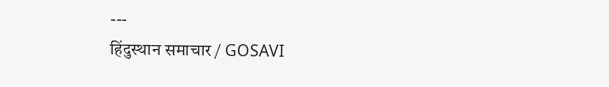---
हिंदुस्थान समाचार / GOSAVI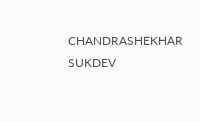CHANDRASHEKHAR SUKDEV